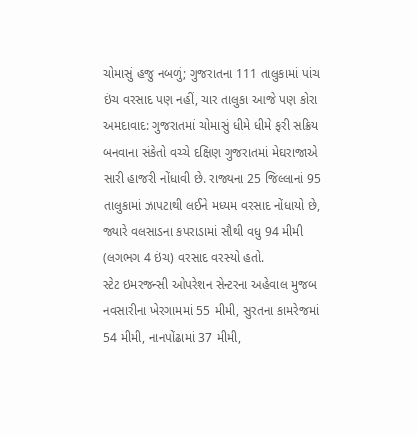ચોમાસું હજુ નબળું; ગુજરાતના 111 તાલુકામાં પાંચ ઇંચ વરસાદ પણ નહીં, ચાર તાલુકા આજે પણ કોરા
અમદાવાદ: ગુજરાતમાં ચોમાસું ધીમે ધીમે ફરી સક્રિય બનવાના સંકેતો વચ્ચે દક્ષિણ ગુજરાતમાં મેઘરાજાએ સારી હાજરી નોંધાવી છે. રાજ્યના 25 જિલ્લાનાં 95 તાલુકામાં ઝાપટાથી લઈને મધ્યમ વરસાદ નોંધાયો છે, જ્યારે વલસાડના કપરાડામાં સૌથી વધુ 94 મીમી (લગભગ 4 ઇંચ) વરસાદ વરસ્યો હતો.
સ્ટેટ ઇમરજન્સી ઓપરેશન સેન્ટરના અહેવાલ મુજબ નવસારીના ખેરગામમાં 55 મીમી, સુરતના કામરેજમાં 54 મીમી, નાનપોંઢામાં 37 મીમી,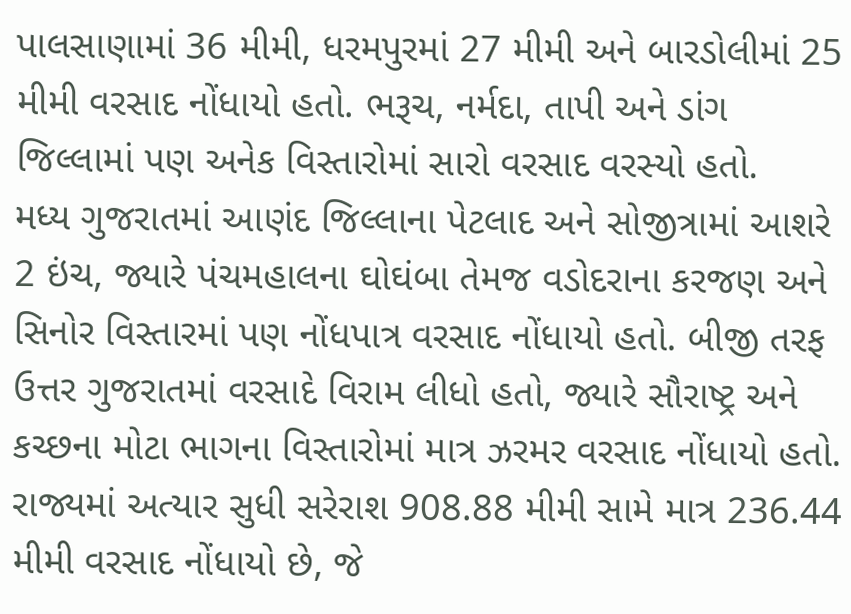પાલસાણામાં 36 મીમી, ધરમપુરમાં 27 મીમી અને બારડોલીમાં 25 મીમી વરસાદ નોંધાયો હતો. ભરૂચ, નર્મદા, તાપી અને ડાંગ જિલ્લામાં પણ અનેક વિસ્તારોમાં સારો વરસાદ વરસ્યો હતો.
મધ્ય ગુજરાતમાં આણંદ જિલ્લાના પેટલાદ અને સોજીત્રામાં આશરે 2 ઇંચ, જ્યારે પંચમહાલના ઘોઘંબા તેમજ વડોદરાના કરજણ અને સિનોર વિસ્તારમાં પણ નોંધપાત્ર વરસાદ નોંધાયો હતો. બીજી તરફ ઉત્તર ગુજરાતમાં વરસાદે વિરામ લીધો હતો, જ્યારે સૌરાષ્ટ્ર અને કચ્છના મોટા ભાગના વિસ્તારોમાં માત્ર ઝરમર વરસાદ નોંધાયો હતો.
રાજ્યમાં અત્યાર સુધી સરેરાશ 908.88 મીમી સામે માત્ર 236.44 મીમી વરસાદ નોંધાયો છે, જે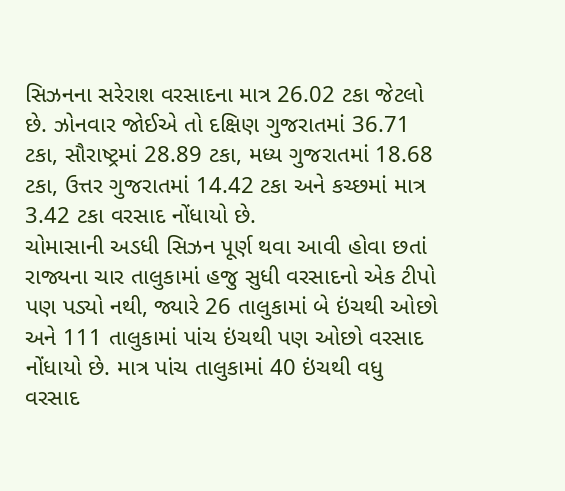સિઝનના સરેરાશ વરસાદના માત્ર 26.02 ટકા જેટલો છે. ઝોનવાર જોઈએ તો દક્ષિણ ગુજરાતમાં 36.71 ટકા, સૌરાષ્ટ્રમાં 28.89 ટકા, મધ્ય ગુજરાતમાં 18.68 ટકા, ઉત્તર ગુજરાતમાં 14.42 ટકા અને કચ્છમાં માત્ર 3.42 ટકા વરસાદ નોંધાયો છે.
ચોમાસાની અડધી સિઝન પૂર્ણ થવા આવી હોવા છતાં રાજ્યના ચાર તાલુકામાં હજુ સુધી વરસાદનો એક ટીપો પણ પડ્યો નથી, જ્યારે 26 તાલુકામાં બે ઇંચથી ઓછો અને 111 તાલુકામાં પાંચ ઇંચથી પણ ઓછો વરસાદ નોંધાયો છે. માત્ર પાંચ તાલુકામાં 40 ઇંચથી વધુ વરસાદ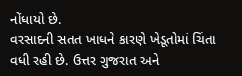નોંધાયો છે.
વરસાદની સતત ખાધને કારણે ખેડૂતોમાં ચિંતા વધી રહી છે. ઉત્તર ગુજરાત અને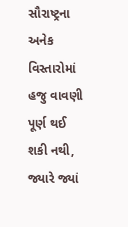સૌરાષ્ટ્રના અનેક વિસ્તારોમાં હજુ વાવણી પૂર્ણ થઈ શકી નથી, જ્યારે જ્યાં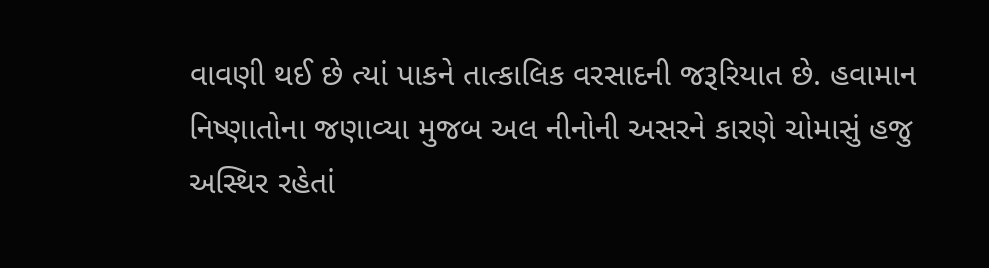વાવણી થઈ છે ત્યાં પાકને તાત્કાલિક વરસાદની જરૂરિયાત છે. હવામાન નિષ્ણાતોના જણાવ્યા મુજબ અલ નીનોની અસરને કારણે ચોમાસું હજુ અસ્થિર રહેતાં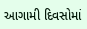આગામી દિવસોમાં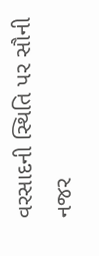વરસાદની સ્થિતિ પર સૌની નજર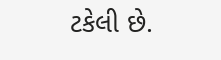ટકેલી છે.